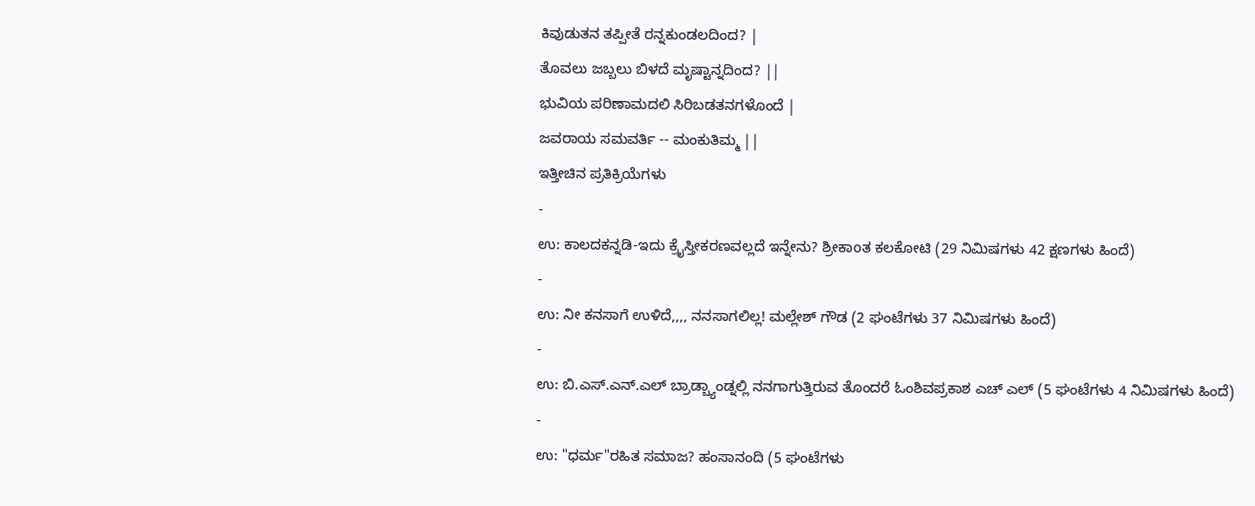ಕಿವುಡುತನ ತಪ್ಪೀತೆ ರನ್ನಕುಂಡಲದಿಂದ? |
ತೊವಲು ಜಬ್ಬಲು ಬಿಳದೆ ಮೃಷ್ಟಾನ್ನದಿಂದ? ||
ಭುವಿಯ ಪರಿಣಾಮದಲಿ ಸಿರಿಬಡತನಗಳೊಂದೆ |
ಜವರಾಯ ಸಮವರ್ತಿ -- ಮಂಕುತಿಮ್ಮ ||
ಇತ್ತೀಚಿನ ಪ್ರತಿಕ್ರಿಯೆಗಳು
-
ಉ: ಕಾಲದಕನ್ನಡಿ-ಇದು ಕ್ರೈಸ್ತೀಕರಣವಲ್ಲದೆ ಇನ್ನೇನು? ಶ್ರೀಕಾoತ ಕಲಕೋಟಿ (29 ನಿಮಿಷಗಳು 42 ಕ್ಷಣಗಳು ಹಿಂದೆ)
-
ಉ: ನೀ ಕನಸಾಗೆ ಉಳಿದೆ,,,, ನನಸಾಗಲಿಲ್ಲ! ಮಲ್ಲೇಶ್ ಗೌಡ (2 ಘಂಟೆಗಳು 37 ನಿಮಿಷಗಳು ಹಿಂದೆ)
-
ಉ: ಬಿ.ಎಸ್.ಎನ್.ಎಲ್ ಬ್ರಾಡ್ಬ್ಯಾಂಡ್ನಲ್ಲಿ ನನಗಾಗುತ್ತಿರುವ ತೊಂದರೆ ಓಂಶಿವಪ್ರಕಾಶ ಎಚ್ ಎಲ್ (5 ಘಂಟೆಗಳು 4 ನಿಮಿಷಗಳು ಹಿಂದೆ)
-
ಉ: "ಧರ್ಮ"ರಹಿತ ಸಮಾಜ? ಹಂಸಾನಂದಿ (5 ಘಂಟೆಗಳು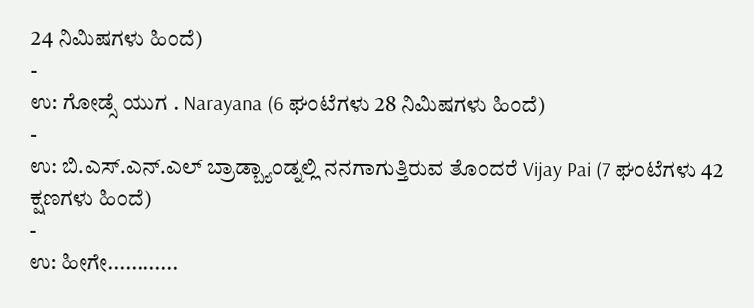24 ನಿಮಿಷಗಳು ಹಿಂದೆ)
-
ಉ: ಗೋಡ್ಸೆ ಯುಗ . Narayana (6 ಘಂಟೆಗಳು 28 ನಿಮಿಷಗಳು ಹಿಂದೆ)
-
ಉ: ಬಿ.ಎಸ್.ಎನ್.ಎಲ್ ಬ್ರಾಡ್ಬ್ಯಾಂಡ್ನಲ್ಲಿ ನನಗಾಗುತ್ತಿರುವ ತೊಂದರೆ Vijay Pai (7 ಘಂಟೆಗಳು 42 ಕ್ಷಣಗಳು ಹಿಂದೆ)
-
ಉ: ಹೀಗೇ............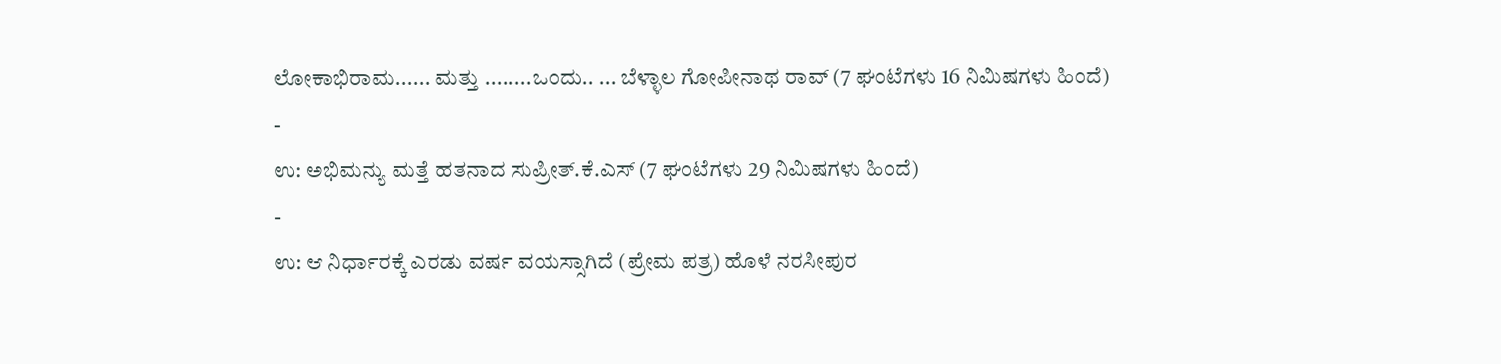ಲೋಕಾಭಿರಾಮ...... ಮತ್ತು ........ಒಂದು.. ... ಬೆಳ್ಳಾಲ ಗೋಪೀನಾಥ ರಾವ್ (7 ಘಂಟೆಗಳು 16 ನಿಮಿಷಗಳು ಹಿಂದೆ)
-
ಉ: ಅಭಿಮನ್ಯು ಮತ್ತೆ ಹತನಾದ ಸುಪ್ರೀತ್.ಕೆ.ಎಸ್ (7 ಘಂಟೆಗಳು 29 ನಿಮಿಷಗಳು ಹಿಂದೆ)
-
ಉ: ಆ ನಿರ್ಧಾರಕ್ಕೆ ಎರಡು ವರ್ಷ ವಯಸ್ಸಾಗಿದೆ (ಪ್ರೇಮ ಪತ್ರ) ಹೊಳೆ ನರಸೀಪುರ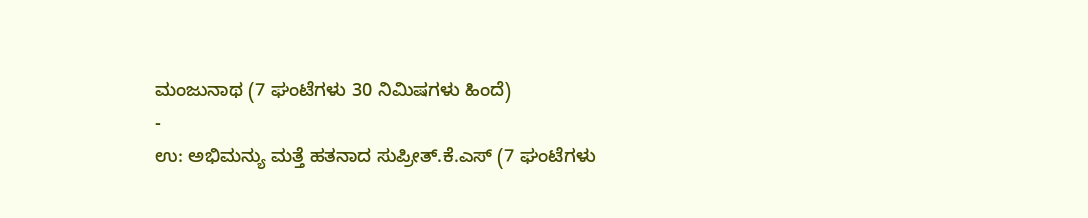ಮಂಜುನಾಥ (7 ಘಂಟೆಗಳು 30 ನಿಮಿಷಗಳು ಹಿಂದೆ)
-
ಉ: ಅಭಿಮನ್ಯು ಮತ್ತೆ ಹತನಾದ ಸುಪ್ರೀತ್.ಕೆ.ಎಸ್ (7 ಘಂಟೆಗಳು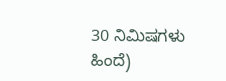30 ನಿಮಿಷಗಳು ಹಿಂದೆ)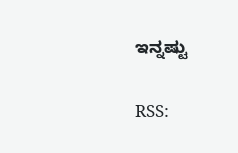ಇನ್ನಷ್ಟು

RSS: